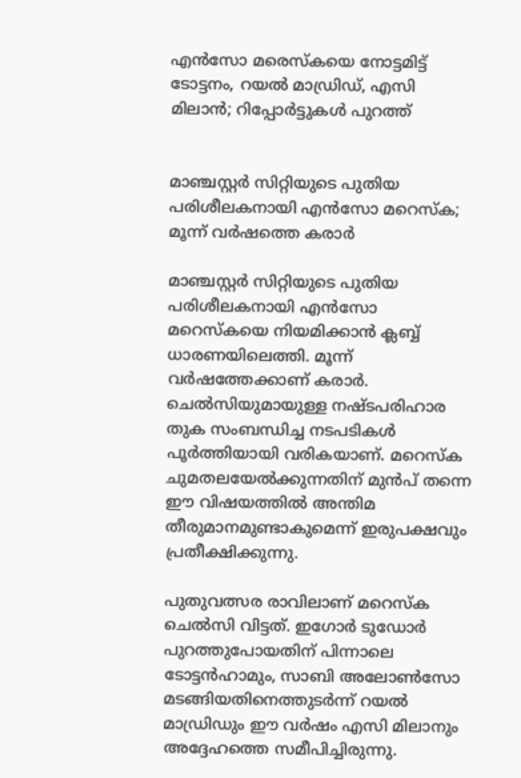എൻസോ മരെസ്കയെ നോട്ടമിട്ട് ടോട്ടനം, റയൽ മാഡ്രിഡ്, എസി മിലാൻ; റിപ്പോർട്ടുകൾ പുറത്ത്


മാഞ്ചസ്റ്റർ സിറ്റിയുടെ പുതിയ പരിശീലകനായി എൻസോ മറെസ്ക; മൂന്ന് വർഷത്തെ കരാർ

മാഞ്ചസ്റ്റർ സിറ്റിയുടെ പുതിയ പരിശീലകനായി എൻസോ മറെസ്കയെ നിയമിക്കാൻ ക്ലബ്ബ് ധാരണയിലെത്തി. മൂന്ന് വർഷത്തേക്കാണ് കരാർ. ചെൽസിയുമായുള്ള നഷ്ടപരിഹാര തുക സംബന്ധിച്ച നടപടികൾ പൂർത്തിയായി വരികയാണ്. മറെസ്ക ചുമതലയേൽക്കുന്നതിന് മുൻപ് തന്നെ ഈ വിഷയത്തിൽ അന്തിമ തീരുമാനമുണ്ടാകുമെന്ന് ഇരുപക്ഷവും പ്രതീക്ഷിക്കുന്നു.

പുതുവത്സര രാവിലാണ് മറെസ്ക ചെൽസി വിട്ടത്. ഇഗോർ ടുഡോർ പുറത്തുപോയതിന് പിന്നാലെ ടോട്ടൻഹാമും, സാബി അലോൺസോ മടങ്ങിയതിനെത്തുടർന്ന് റയൽ മാഡ്രിഡും ഈ വർഷം എസി മിലാനും അദ്ദേഹത്തെ സമീപിച്ചിരുന്നു.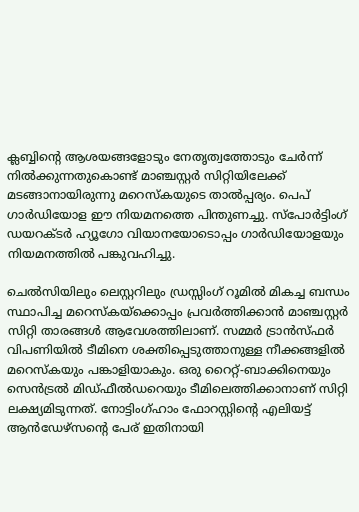ക്ലബ്ബിന്റെ ആശയങ്ങളോടും നേതൃത്വത്തോടും ചേർന്ന് നിൽക്കുന്നതുകൊണ്ട് മാഞ്ചസ്റ്റർ സിറ്റിയിലേക്ക് മടങ്ങാനായിരുന്നു മറെസ്കയുടെ താൽപ്പര്യം. പെപ് ഗാർഡിയോള ഈ നിയമനത്തെ പിന്തുണച്ചു. സ്‌പോർട്ടിംഗ് ഡയറക്ടർ ഹ്യൂഗോ വിയാനയോടൊപ്പം ഗാർഡിയോളയും നിയമനത്തിൽ പങ്കുവഹിച്ചു.

ചെൽസിയിലും ലെസ്റ്ററിലും ഡ്രസ്സിംഗ് റൂമിൽ മികച്ച ബന്ധം സ്ഥാപിച്ച മറെസ്കയ്‌ക്കൊപ്പം പ്രവർത്തിക്കാൻ മാഞ്ചസ്റ്റർ സിറ്റി താരങ്ങൾ ആവേശത്തിലാണ്. സമ്മർ ട്രാൻസ്ഫർ വിപണിയിൽ ടീമിനെ ശക്തിപ്പെടുത്താനുള്ള നീക്കങ്ങളിൽ മറെസ്കയും പങ്കാളിയാകും. ഒരു റൈറ്റ്-ബാക്കിനെയും സെൻട്രൽ മിഡ്‌ഫീൽഡറെയും ടീമിലെത്തിക്കാനാണ് സിറ്റി ലക്ഷ്യമിടുന്നത്. നോട്ടിംഗ്ഹാം ഫോറസ്റ്റിന്റെ എലിയട്ട് ആൻഡേഴ്സന്റെ പേര് ഇതിനായി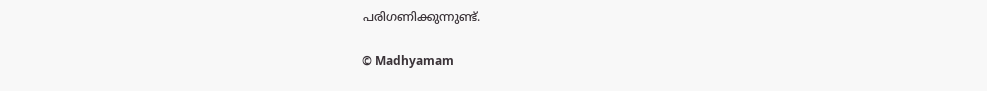പരിഗണിക്കുന്നുണ്ട്.

© Madhyamam